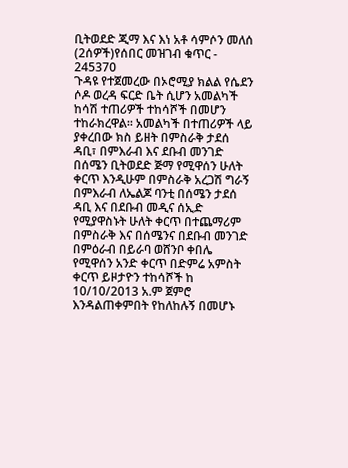ቢትወደድ ጂማ እና እነ አቶ ሳምሶን መለሰ (2ሰዎች)የሰበር መዝገብ ቁጥር - 245370
ጉዳዩ የተጀመረው በኦሮሚያ ክልል የሴደን ሶዶ ወረዳ ፍርድ ቤት ሲሆን አመልካች ከሳሽ ተጠሪዎች ተከሳሾች በመሆን ተከራክረዋል፡፡ አመልካች በተጠሪዎች ላይ ያቀረበው ክስ ይዘት በምስራቅ ታደሰ ዳቢ፣ በምእራብ እና ደቡብ መንገድ በሰሜን ቢትወደድ ጅማ የሚዋሰን ሁለት ቀርጥ እንዲሁም በምስራቅ አረጋሽ ግራኝ በምእራብ ለኤልጆ ባንቲ በሰሜን ታደሰ ዳቢ እና በደቡብ መዲና ሰኢድ የሚያዋስኑት ሁለት ቀርጥ በተጨማሪም በምስራቅ እና በሰሜንና በደቡብ መንገድ በምዕራብ በይራባ ወሸንቦ ቀበሌ የሚዋሰን አንድ ቀርጥ በድምሬ አምስት ቀርጥ ይዞታዮን ተከሳሾች ከ 10/10/2013 አ.ም ጀምሮ እንዳልጠቀምበት የከለከሉኝ በመሆኑ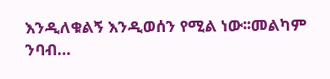እንዲለቁልኝ እንዲወሰን የሚል ነው፡፡መልካም ንባብ…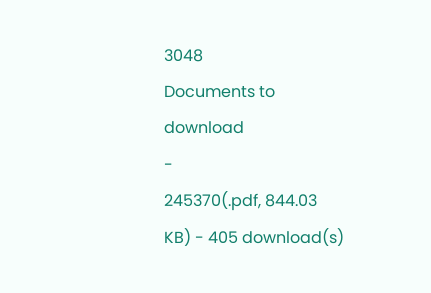3048
Documents to download
-
245370(.pdf, 844.03 KB) - 405 download(s)